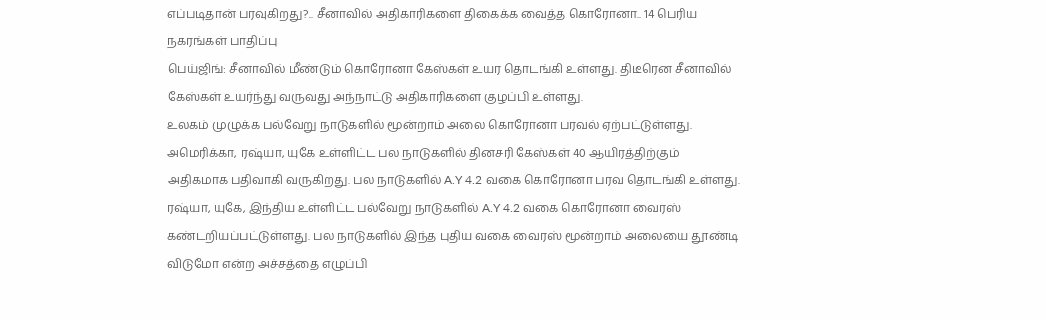எப்படிதான் பரவுகிறது?.. சீனாவில் அதிகாரிகளை திகைக்க வைத்த கொரோனா.. 14 பெரிய நகரங்கள் பாதிப்பு
பெய்ஜிங்: சீனாவில் மீண்டும் கொரோனா கேஸ்கள் உயர தொடங்கி உள்ளது. திடீரென சீனாவில் கேஸ்கள் உயர்ந்து வருவது அந்நாட்டு அதிகாரிகளை குழப்பி உள்ளது.
உலகம் முழுக்க பல்வேறு நாடுகளில் மூன்றாம் அலை கொரோனா பரவல் ஏற்பட்டுள்ளது. அமெரிக்கா, ரஷ்யா, யுகே உள்ளிட்ட பல நாடுகளில் தினசரி கேஸ்கள் 40 ஆயிரத்திற்கும் அதிகமாக பதிவாகி வருகிறது. பல நாடுகளில் A.Y 4.2 வகை கொரோனா பரவ தொடங்கி உள்ளது.
ரஷ்யா, யுகே, இந்திய உள்ளிட்ட பல்வேறு நாடுகளில் A.Y 4.2 வகை கொரோனா வைரஸ் கண்டறியப்பட்டுள்ளது. பல நாடுகளில் இந்த புதிய வகை வைரஸ் மூன்றாம் அலையை தூண்டி விடுமோ என்ற அச்சத்தை எழுப்பி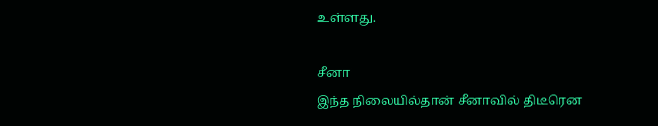உள்ளது.

சீனா
இந்த நிலையில்தான் சீனாவில் திடீரென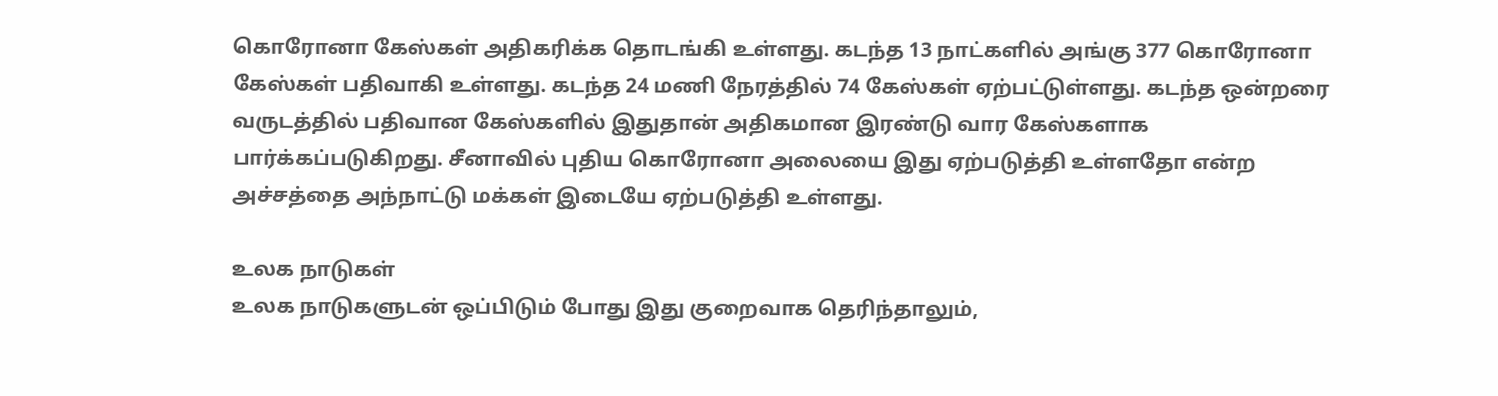கொரோனா கேஸ்கள் அதிகரிக்க தொடங்கி உள்ளது. கடந்த 13 நாட்களில் அங்கு 377 கொரோனா கேஸ்கள் பதிவாகி உள்ளது. கடந்த 24 மணி நேரத்தில் 74 கேஸ்கள் ஏற்பட்டுள்ளது. கடந்த ஒன்றரை வருடத்தில் பதிவான கேஸ்களில் இதுதான் அதிகமான இரண்டு வார கேஸ்களாக பார்க்கப்படுகிறது. சீனாவில் புதிய கொரோனா அலையை இது ஏற்படுத்தி உள்ளதோ என்ற அச்சத்தை அந்நாட்டு மக்கள் இடையே ஏற்படுத்தி உள்ளது.

உலக நாடுகள்
உலக நாடுகளுடன் ஒப்பிடும் போது இது குறைவாக தெரிந்தாலும்,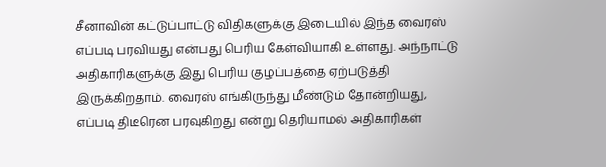சீனாவின் கட்டுப்பாட்டு விதிகளுக்கு இடையில் இந்த வைரஸ் எப்படி பரவியது என்பது பெரிய கேள்வியாகி உள்ளது. அந்நாட்டு அதிகாரிகளுக்கு இது பெரிய குழப்பத்தை ஏற்படுத்தி இருக்கிறதாம். வைரஸ் எங்கிருந்து மீண்டும் தோன்றியது, எப்படி திடீரென பரவுகிறது என்று தெரியாமல் அதிகாரிகள்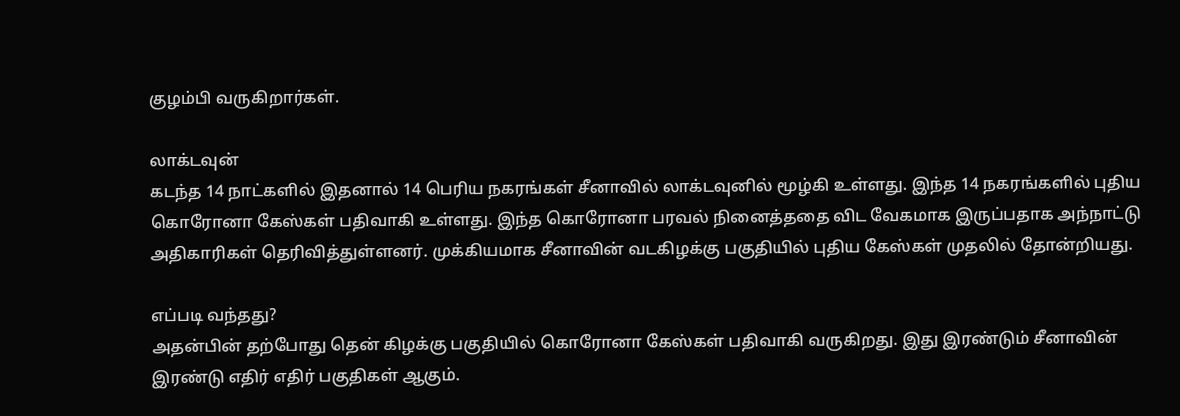குழம்பி வருகிறார்கள்.

லாக்டவுன்
கடந்த 14 நாட்களில் இதனால் 14 பெரிய நகரங்கள் சீனாவில் லாக்டவுனில் மூழ்கி உள்ளது. இந்த 14 நகரங்களில் புதிய கொரோனா கேஸ்கள் பதிவாகி உள்ளது. இந்த கொரோனா பரவல் நினைத்ததை விட வேகமாக இருப்பதாக அந்நாட்டு அதிகாரிகள் தெரிவித்துள்ளனர். முக்கியமாக சீனாவின் வடகிழக்கு பகுதியில் புதிய கேஸ்கள் முதலில் தோன்றியது.

எப்படி வந்தது?
அதன்பின் தற்போது தென் கிழக்கு பகுதியில் கொரோனா கேஸ்கள் பதிவாகி வருகிறது. இது இரண்டும் சீனாவின் இரண்டு எதிர் எதிர் பகுதிகள் ஆகும்.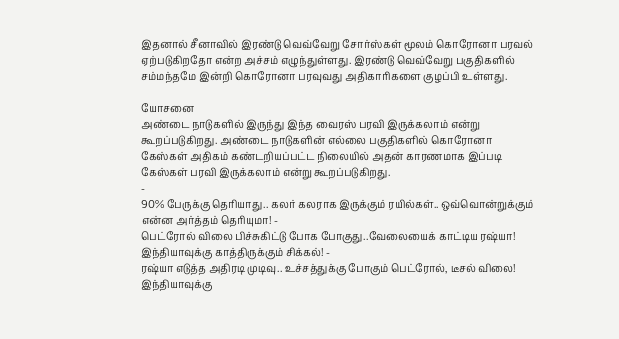இதனால் சீனாவில் இரண்டு வெவ்வேறு சோர்ஸ்கள் மூலம் கொரோனா பரவல் ஏற்படுகிறதோ என்ற அச்சம் எழுந்துள்ளது. இரண்டு வெவ்வேறு பகுதிகளில் சம்மந்தமே இன்றி கொரோனா பரவுவது அதிகாரிகளை குழப்பி உள்ளது.

யோசனை
அண்டை நாடுகளில் இருந்து இந்த வைரஸ் பரவி இருக்கலாம் என்று கூறப்படுகிறது. அண்டை நாடுகளின் எல்லை பகுதிகளில் கொரோனா கேஸ்கள் அதிகம் கண்டறியப்பட்ட நிலையில் அதன் காரணமாக இப்படி கேஸ்கள் பரவி இருக்கலாம் என்று கூறப்படுகிறது.
-
90% பேருக்கு தெரியாது.. கலர் கலராக இருக்கும் ரயில்கள்.. ஒவ்வொன்றுக்கும் என்ன அர்த்தம் தெரியுமா! -
பெட்ரோல் விலை பிச்சுகிட்டு போக போகுது..வேலையைக் காட்டிய ரஷ்யா! இந்தியாவுக்கு காத்திருக்கும் சிக்கல்! -
ரஷ்யா எடுத்த அதிரடி முடிவு.. உச்சத்துக்கு போகும் பெட்ரோல், டீசல் விலை! இந்தியாவுக்கு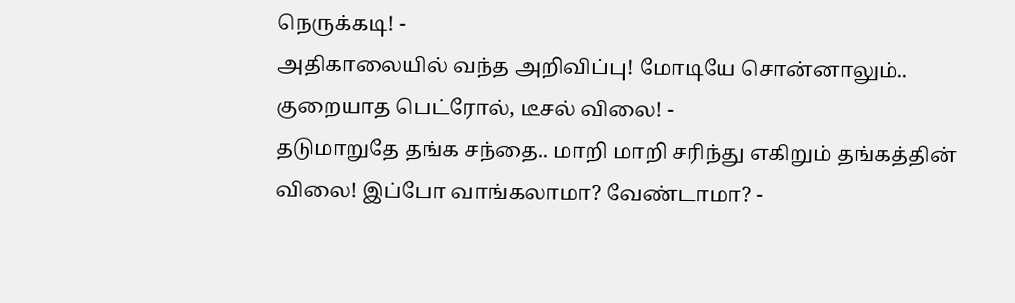நெருக்கடி! -
அதிகாலையில் வந்த அறிவிப்பு! மோடியே சொன்னாலும்.. குறையாத பெட்ரோல், டீசல் விலை! -
தடுமாறுதே தங்க சந்தை.. மாறி மாறி சரிந்து எகிறும் தங்கத்தின் விலை! இப்போ வாங்கலாமா? வேண்டாமா? -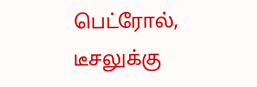பெட்ரோல், டீசலுக்கு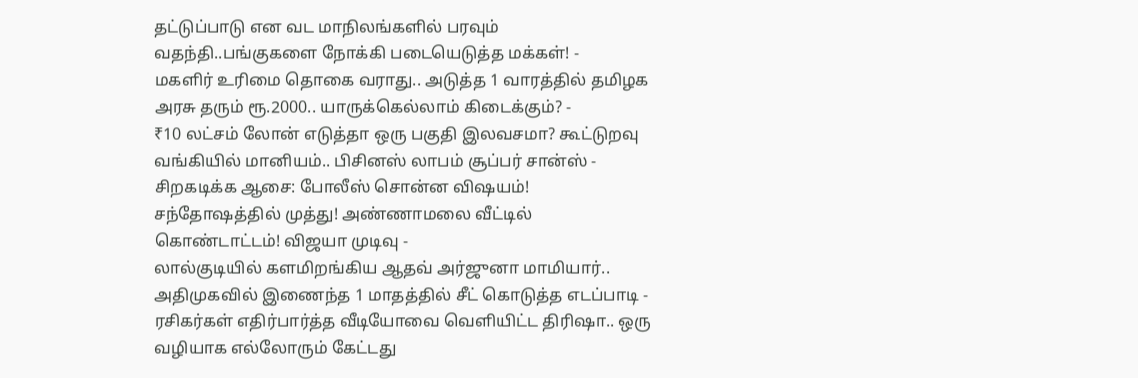தட்டுப்பாடு என வட மாநிலங்களில் பரவும் வதந்தி..பங்குகளை நோக்கி படையெடுத்த மக்கள்! -
மகளிர் உரிமை தொகை வராது.. அடுத்த 1 வாரத்தில் தமிழக அரசு தரும் ரூ.2000.. யாருக்கெல்லாம் கிடைக்கும்? -
₹10 லட்சம் லோன் எடுத்தா ஒரு பகுதி இலவசமா? கூட்டுறவு வங்கியில் மானியம்.. பிசினஸ் லாபம் சூப்பர் சான்ஸ் -
சிறகடிக்க ஆசை: போலீஸ் சொன்ன விஷயம்! சந்தோஷத்தில் முத்து! அண்ணாமலை வீட்டில் கொண்டாட்டம்! விஜயா முடிவு -
லால்குடியில் களமிறங்கிய ஆதவ் அர்ஜுனா மாமியார்.. அதிமுகவில் இணைந்த 1 மாதத்தில் சீட் கொடுத்த எடப்பாடி -
ரசிகர்கள் எதிர்பார்த்த வீடியோவை வெளியிட்ட திரிஷா.. ஒரு வழியாக எல்லோரும் கேட்டது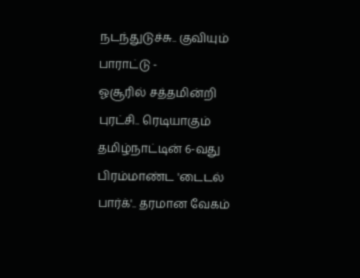நடந்துடுச்சு.. குவியும் பாராட்டு -
ஓசூரில் சத்தமின்றி புரட்சி.. ரெடியாகும் தமிழ்நாட்டின் 6-வது பிரம்மாண்ட 'டைடல் பார்க்'.. தரமான வேகம்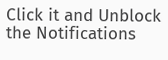Click it and Unblock the Notifications